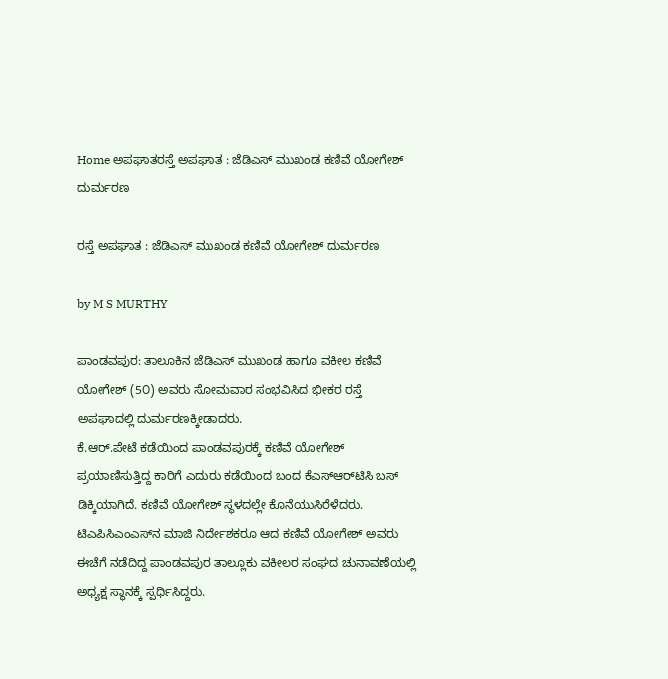Home ಅಪಘಾತರಸ್ತೆ ಅಪಘಾತ : ಜೆಡಿಎಸ್ ಮುಖಂಡ ಕಣಿವೆ ಯೋಗೇಶ್‌ ದುರ್ಮರಣ

ರಸ್ತೆ ಅಪಘಾತ : ಜೆಡಿಎಸ್ ಮುಖಂಡ ಕಣಿವೆ ಯೋಗೇಶ್‌ ದುರ್ಮರಣ

by M S MURTHY

ಪಾಂಡವಪುರ: ತಾಲೂಕಿನ ಜೆಡಿಎಸ್ ಮುಖಂಡ ಹಾಗೂ ವಕೀಲ ಕಣಿವೆ ಯೋಗೇಶ್ (5೦) ಅವರು ಸೋಮವಾರ ಸಂಭವಿಸಿದ ಭೀಕರ ರಸ್ತೆ ಅಪಘಾದಲ್ಲಿ ದುರ್ಮರಣಕ್ಕೀಡಾದರು.
ಕೆ.ಆರ್.ಪೇಟೆ ಕಡೆಯಿಂದ ಪಾಂಡವಪುರಕ್ಕೆ ಕಣಿವೆ ಯೋಗೇಶ್ ಪ್ರಯಾಣಿಸುತ್ತಿದ್ದ ಕಾರಿಗೆ ಎದುರು ಕಡೆಯಿಂದ ಬಂದ ಕೆಎಸ್‌ಆರ್‌ಟಿಸಿ ಬಸ್ ಡಿಕ್ಕಿಯಾಗಿದೆ. ಕಣಿವೆ ಯೋಗೇಶ್ ಸ್ಥಳದಲ್ಲೇ ಕೊನೆಯುಸಿರೆಳೆದರು.
ಟಿಎಪಿಸಿಎಂಎಸ್‌ನ ಮಾಜಿ ನಿರ್ದೇಶಕರೂ ಆದ ಕಣಿವೆ ಯೋಗೇಶ್ ಅವರು ಈಚೆಗೆ ನಡೆದಿದ್ದ ಪಾಂಡವಪುರ ತಾಲ್ಲೂಕು ವಕೀಲರ ಸಂಘದ ಚುನಾವಣೆಯಲ್ಲಿ ಅಧ್ಯಕ್ಷ ಸ್ಥಾನಕ್ಕೆ ಸ್ಪರ್ಧಿಸಿದ್ದರು.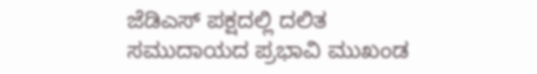ಜೆಡಿಎಸ್ ಪಕ್ಷದಲ್ಲಿ ದಲಿತ ಸಮುದಾಯದ ಪ್ರಭಾವಿ ಮುಖಂಡ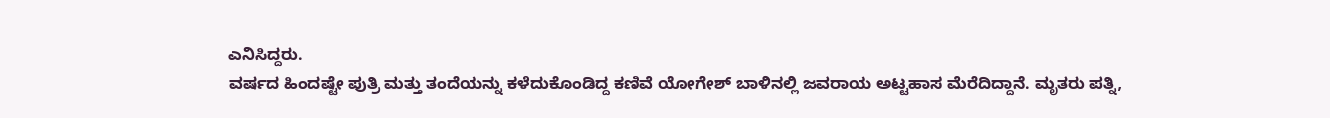ಎನಿಸಿದ್ದರು.
ವರ್ಷದ ಹಿಂದಷ್ಟೇ ಪುತ್ರಿ ಮತ್ತು ತಂದೆಯನ್ನು ಕಳೆದುಕೊಂಡಿದ್ದ ಕಣಿವೆ ಯೋಗೇಶ್ ಬಾಳಿನಲ್ಲಿ ಜವರಾಯ ಅಟ್ಟಹಾಸ ಮೆರೆದಿದ್ದಾನೆ. ಮೃತರು ಪತ್ನಿ,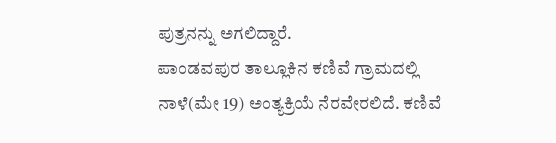ಪುತ್ರನನ್ನು ಅಗಲಿದ್ದಾರೆ.
ಪಾಂಡವಪುರ ತಾಲ್ಲೂಕಿನ ಕಣಿವೆ ಗ್ರಾಮದಲ್ಲಿ ನಾಳೆ(ಮೇ 19) ಅಂತ್ಯಕ್ರಿಯೆ ನೆರವೇರಲಿದೆ. ಕಣಿವೆ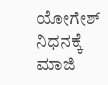ಯೋಗೇಶ್ ನಿಧನಕ್ಕೆ ಮಾಜಿ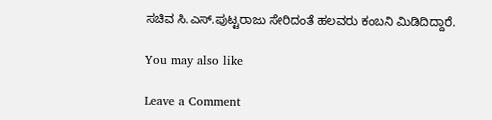ಸಚಿವ ಸಿ.ಎಸ್.ಪುಟ್ಟರಾಜು ಸೇರಿದಂತೆ ಹಲವರು ಕಂಬನಿ ಮಿಡಿದಿದ್ದಾರೆ.

You may also like

Leave a Comment